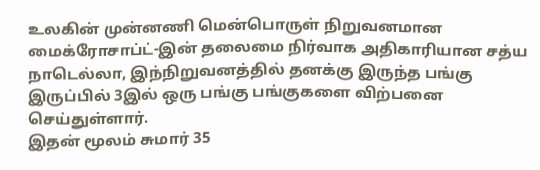உலகின் முன்னணி மென்பொருள் நிறுவனமான மைக்ரோசாப்ட்-இன் தலைமை நிர்வாக அதிகாரியான சத்ய நாடெல்லா, இந்நிறுவனத்தில் தனக்கு இருந்த பங்கு இருப்பில் 3இல் ஒரு பங்கு பங்குகளை விற்பனை செய்துள்ளார்.
இதன் மூலம் சுமார் 35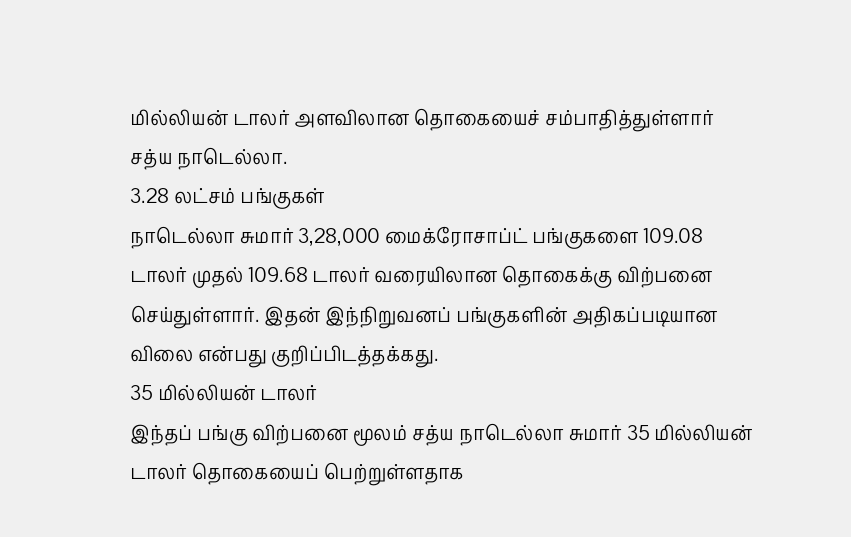மில்லியன் டாலர் அளவிலான தொகையைச் சம்பாதித்துள்ளார் சத்ய நாடெல்லா.
3.28 லட்சம் பங்குகள்
நாடெல்லா சுமார் 3,28,000 மைக்ரோசாப்ட் பங்குகளை 109.08 டாலர் முதல் 109.68 டாலர் வரையிலான தொகைக்கு விற்பனை செய்துள்ளார். இதன் இந்நிறுவனப் பங்குகளின் அதிகப்படியான விலை என்பது குறிப்பிடத்தக்கது.
35 மில்லியன் டாலர்
இந்தப் பங்கு விற்பனை மூலம் சத்ய நாடெல்லா சுமார் 35 மில்லியன் டாலர் தொகையைப் பெற்றுள்ளதாக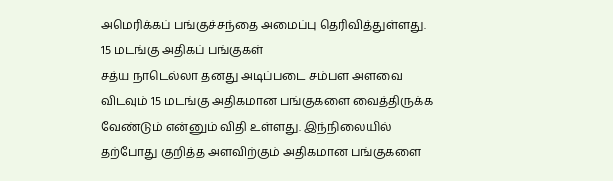அமெரிக்கப் பங்குச்சந்தை அமைப்பு தெரிவித்துள்ளது.
15 மடங்கு அதிகப் பங்குகள்
சத்ய நாடெல்லா தனது அடிப்படை சம்பள அளவை விடவும் 15 மடங்கு அதிகமான பங்குகளை வைத்திருக்க வேண்டும் என்னும் விதி உள்ளது. இந்நிலையில் தற்போது குறித்த அளவிற்கும் அதிகமான பங்குகளை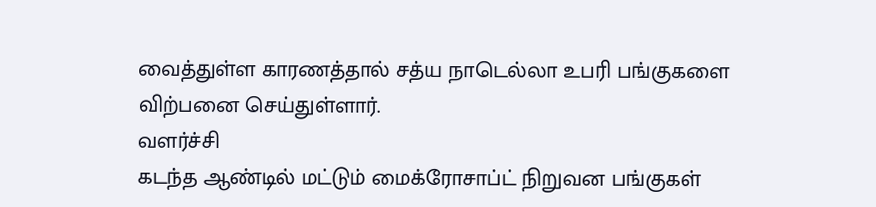வைத்துள்ள காரணத்தால் சத்ய நாடெல்லா உபரி பங்குகளை விற்பனை செய்துள்ளார்.
வளர்ச்சி
கடந்த ஆண்டில் மட்டும் மைக்ரோசாப்ட் நிறுவன பங்குகள்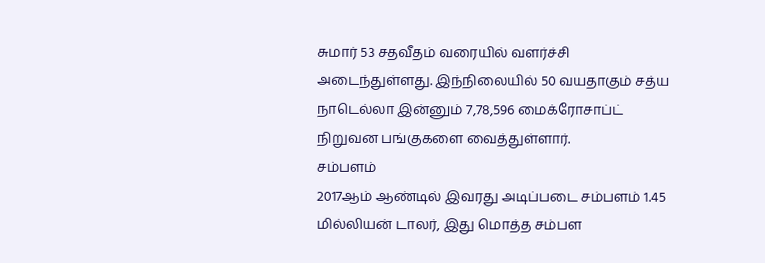சுமார் 53 சதவீதம் வரையில் வளர்ச்சி அடைந்துள்ளது. இந்நிலையில் 50 வயதாகும் சத்ய நாடெல்லா இன்னும் 7,78,596 மைக்ரோசாப்ட் நிறுவன பங்குகளை வைத்துள்ளார்.
சம்பளம்
2017ஆம் ஆண்டில் இவரது அடிப்படை சம்பளம் 1.45 மில்லியன் டாலர், இது மொத்த சம்பள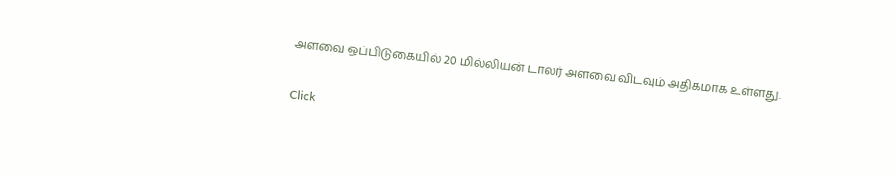அளவை ஒப்பிடுகையில் 20 மில்லியன் டாலர் அளவை விடவும் அதிகமாக உள்ளது.


Click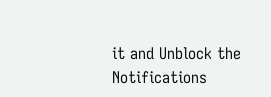it and Unblock the Notifications